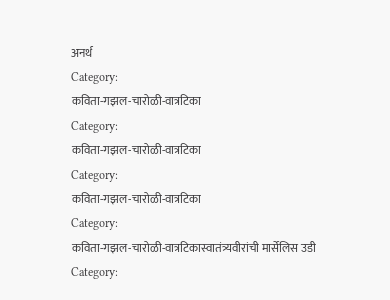अनर्थ
Category:
कविता-गझल-चारोळी-वात्रटिका
Category:
कविता-गझल-चारोळी-वात्रटिका
Category:
कविता-गझल-चारोळी-वात्रटिका
Category:
कविता-गझल-चारोळी-वात्रटिकास्वातंत्र्यवीरांची मार्सेलिस उडी
Category: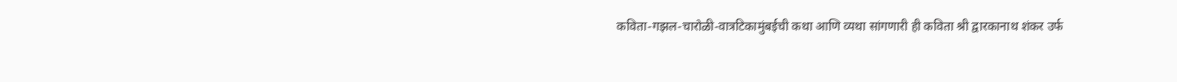कविता-गझल-चारोळी-वात्रटिकामुंबईची कथा आणि व्यथा सांगणारी ही कविता श्री द्वारकानाथ शंकर उर्फ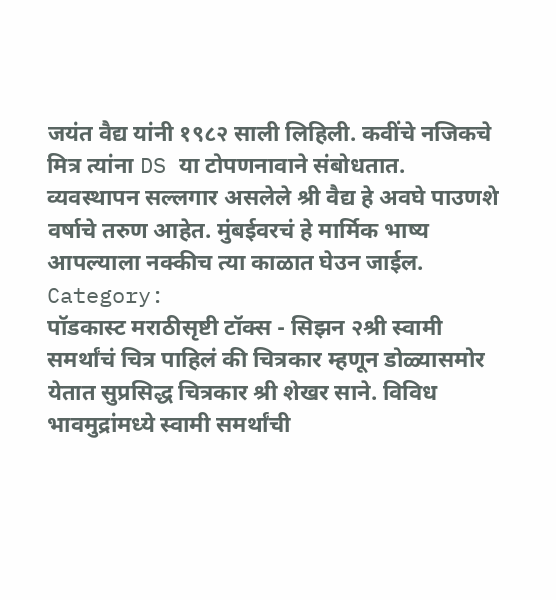जयंत वैद्य यांनी १९८२ साली लिहिली. कवींचे नजिकचे मित्र त्यांना DS या टोपणनावाने संबोधतात. व्यवस्थापन सल्लगार असलेले श्री वैद्य हे अवघे पाउणशे वर्षाचे तरुण आहेत. मुंबईवरचं हे मार्मिक भाष्य आपल्याला नक्कीच त्या काळात घेउन जाईल.
Category:
पॉडकास्ट मराठीसृष्टी टॉक्स - सिझन २श्री स्वामी समर्थांचं चित्र पाहिलं की चित्रकार म्हणून डोळ्यासमोर येतात सुप्रसिद्ध चित्रकार श्री शेखर साने. विविध भावमुद्रांमध्ये स्वामी समर्थांची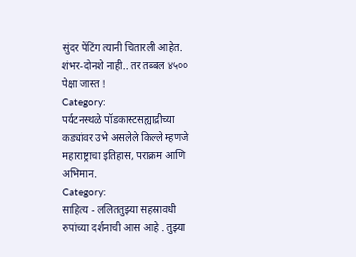सुंदर पेंटिंग त्यानी चितारली आहेत. शंभर-दोनशे नाही.. तर तब्बल ४५०० पेक्षा जास्त !
Category:
पर्यटनस्थळे पॉडकास्टसह्याद्रीच्या कड्यांवर उभे असलेले किल्ले म्हणजे महाराष्ट्राचा इतिहास, पराक्रम आणि अभिमान.
Category:
साहित्य - ललिततुझ्या सहस्रावधी रुपांच्या दर्शनाची आस आहे . तुझ्या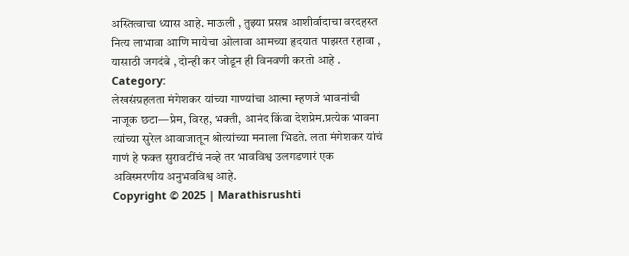अस्तित्वाचा ध्यास आहे. माऊली , तुझ्या प्रसन्न आशीर्वादाचा वरदहस्त नित्य लाभावा आणि मायेचा ओलावा आमच्या हृदयात पाझरत रहावा , यासाठी जगदंबे , दोन्ही कर जोडून ही विनवणी करतो आहे .
Category:
लेखसंग्रहलता मंगेशकर यांच्या गाण्यांचा आत्मा म्हणजे भावनांची नाजूक छटा—प्रेम, विरह, भक्ती, आनंद किंवा देशप्रेम.प्रत्येक भावना त्यांच्या सुरेल आवाजातून श्रोत्यांच्या मनाला भिडते. लता मंगेशकर यांचं गाणं हे फक्त सुरावटींचं नव्हे तर भावविश्व उलगडणारं एक अविस्मरणीय अनुभवविश्व आहे.
Copyright © 2025 | Marathisrushti